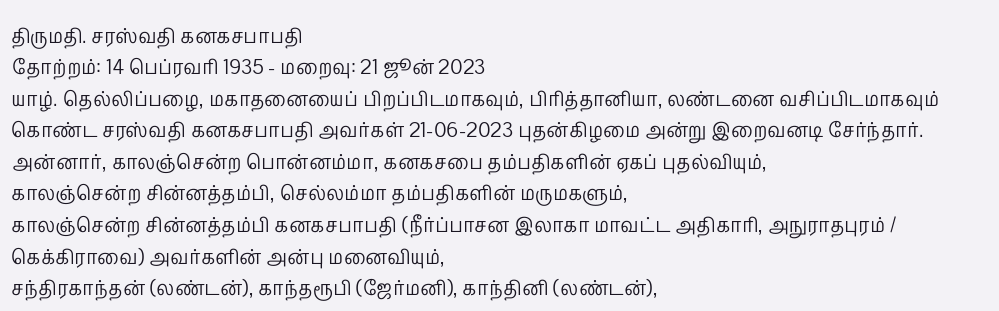திருமதி. சரஸ்வதி கனகசபாபதி
தோற்றம்: 14 பெப்ரவரி 1935 - மறைவு: 21 ஜூன் 2023
யாழ். தெல்லிப்பழை, மகாதனையைப் பிறப்பிடமாகவும், பிரித்தானியா, லண்டனை வசிப்பிடமாகவும் கொண்ட சரஸ்வதி கனகசபாபதி அவர்கள் 21-06-2023 புதன்கிழமை அன்று இறைவனடி சேர்ந்தார்.
அன்னார், காலஞ்சென்ற பொன்னம்மா, கனகசபை தம்பதிகளின் ஏகப் புதல்வியும்,
காலஞ்சென்ற சின்னத்தம்பி, செல்லம்மா தம்பதிகளின் மருமகளும்,
காலஞ்சென்ற சின்னத்தம்பி கனகசபாபதி (நீர்ப்பாசன இலாகா மாவட்ட அதிகாரி, அநுராதபுரம் / கெக்கிராவை) அவர்களின் அன்பு மனைவியும்,
சந்திரகாந்தன் (லண்டன்), காந்தரூபி (ஜேர்மனி), காந்தினி (லண்டன்),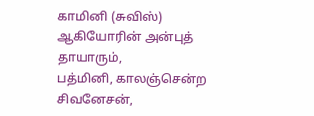காமினி (சுவிஸ்) ஆகியோரின் அன்புத் தாயாரும்,
பத்மினி, காலஞ்சென்ற சிவனேசன்,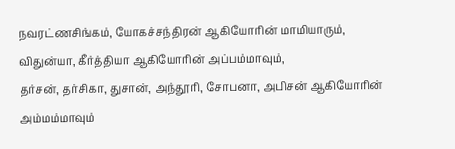நவரட்ணசிங்கம், யோகச்சந்திரன் ஆகியோரின் மாமியாரும்,
விதுன்யா, கீர்த்தியா ஆகியோரின் அப்பம்மாவும்,
தர்சன், தர்சிகா, துசான், அந்தூரி, சோபனா, அபிசன் ஆகியோரின் அம்மம்மாவும்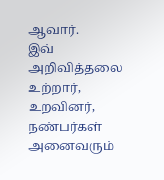ஆவார்.
இவ் அறிவித்தலை உற்றார், உறவினர், நண்பர்கள் அனைவரும்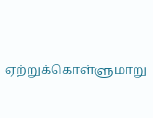ஏற்றுக்கொள்ளுமாறு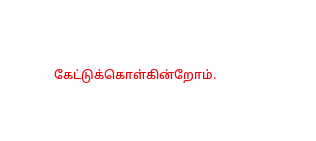கேட்டுக்கொள்கின்றோம்.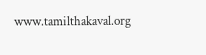www.tamilthakaval.org